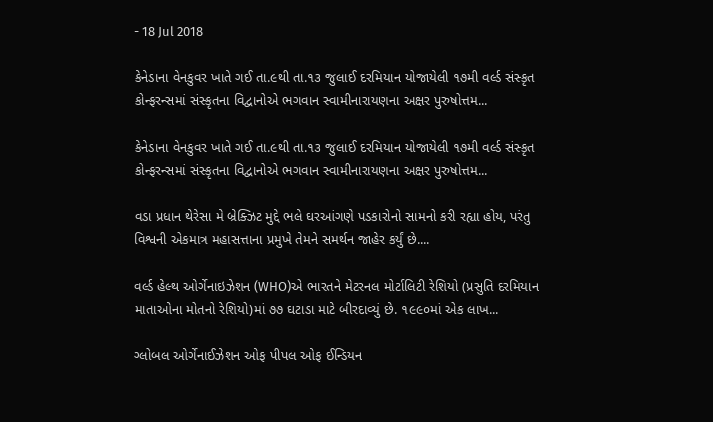- 18 Jul 2018

કેનેડાના વેનકુવર ખાતે ગઈ તા.૯થી તા.૧૩ જુલાઈ દરમિયાન યોજાયેલી ૧૭મી વર્લ્ડ સંસ્કૃત કોન્ફરન્સમાં સંસ્કૃતના વિદ્વાનોએ ભગવાન સ્વામીનારાયણના અક્ષર પુરુષોત્તમ...

કેનેડાના વેનકુવર ખાતે ગઈ તા.૯થી તા.૧૩ જુલાઈ દરમિયાન યોજાયેલી ૧૭મી વર્લ્ડ સંસ્કૃત કોન્ફરન્સમાં સંસ્કૃતના વિદ્વાનોએ ભગવાન સ્વામીનારાયણના અક્ષર પુરુષોત્તમ...

વડા પ્રધાન થેરેસા મે બ્રેક્ઝિટ મુદ્દે ભલે ઘરઆંગણે પડકારોનો સામનો કરી રહ્યા હોય, પરંતુ વિશ્વની એકમાત્ર મહાસત્તાના પ્રમુખે તેમને સમર્થન જાહેર કર્યું છે....

વર્લ્ડ હેલ્થ ઓર્ગેનાઇઝેશન (WHO)એ ભારતને મેટરનલ મોર્ટાલિટી રેશિયો (પ્રસુતિ દરમિયાન માતાઓના મોતનો રેશિયો)માં ૭૭ ઘટાડા માટે બીરદાવ્યું છે. ૧૯૯૦માં એક લાખ...

ગ્લોબલ ઓર્ગેનાઈઝેશન ઓફ પીપલ ઓફ ઈન્ડિયન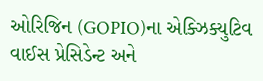ઓરિજિન (GOPIO)ના એક્ઝિક્યુટિવ વાઈસ પ્રેસિડેન્ટ અને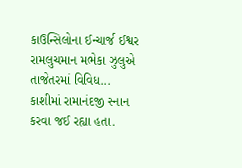કાઉન્સિલોના ઈન્ચાર્જ ઈશ્વર રામલુચમાન મભેકા ઝુલુએ તાજેતરમાં વિવિધ...
કાશીમાં રામાનંદજી સ્નાન કરવા જઈ રહ્યા હતા.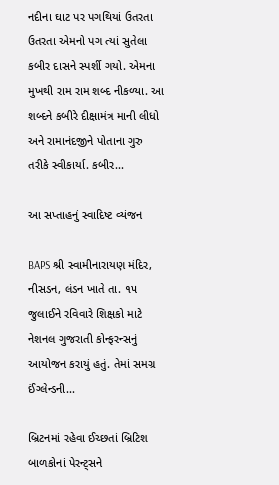નદીના ઘાટ પર પગથિયાં ઉતરતા ઉતરતા એમનો પગ ત્યાં સુતેલા કબીર દાસને સ્પર્શી ગયો. એમના મુખથી રામ રામ શબ્દ નીકળ્યા. આ શબ્દને કબીરે દીક્ષામંત્ર માની લીધો અને રામાનંદજીને પોતાના ગુરુ તરીકે સ્વીકાર્યા. કબીર...

આ સપ્તાહનું સ્વાદિષ્ટ વ્યંજન

BAPS શ્રી સ્વામીનારાયણ મંદિર, નીસડન, લંડન ખાતે તા. ૧૫ જુલાઈને રવિવારે શિક્ષકો માટે નેશનલ ગુજરાતી કોન્ફરન્સનું આયોજન કરાયું હતું. તેમાં સમગ્ર ઈંગ્લેન્ડની...

બ્રિટનમાં રહેવા ઈચ્છતાં બ્રિટિશ બાળકોનાં પેરન્ટ્સને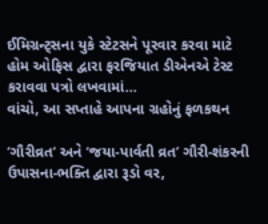ઈમિગ્રન્ટ્સના યુકે સ્ટેટસને પૂરવાર કરવા માટે હોમ ઓફિસ દ્વારા ફરજિયાત ડીએનએ ટેસ્ટ કરાવવા પત્રો લખવામાં...
વાંચો, આ સપ્તાહે આપના ગ્રહોનું ફળકથન

‘ગૌરીવ્રત’ અને ‘જયા-પાર્વતી વ્રત’ ગૌરી-શંકરની ઉપાસના-ભક્તિ દ્વારા રૂડો વર,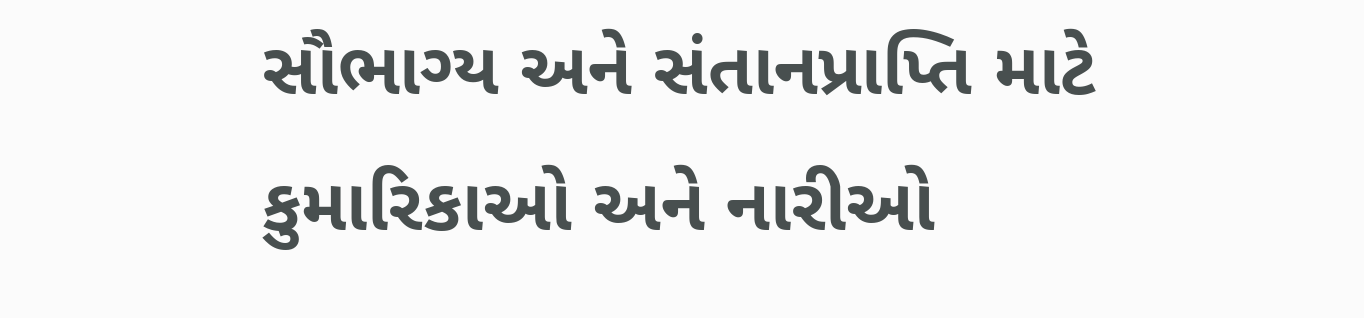સૌભાગ્ય અને સંતાનપ્રાપ્તિ માટે કુમારિકાઓ અને નારીઓ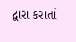દ્વારા કરાતાં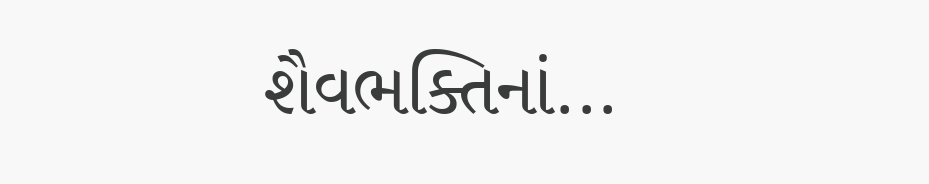શૈવભક્તિનાં...